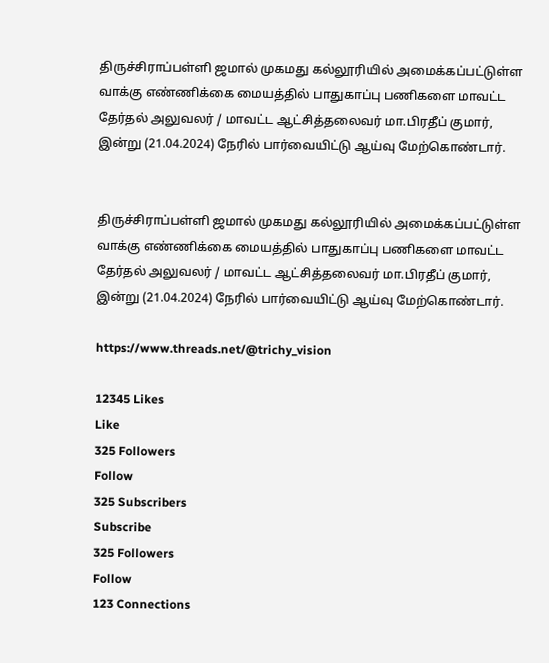திருச்சிராப்பள்ளி ஜமால் முகமது கல்லூரியில் அமைக்கப்பட்டுள்ள வாக்கு எண்ணிக்கை மையத்தில் பாதுகாப்பு பணிகளை மாவட்ட தேர்தல் அலுவலர் / மாவட்ட ஆட்சித்தலைவர் மா.பிரதீப் குமார், இன்று (21.04.2024) நேரில் பார்வையிட்டு ஆய்வு மேற்கொண்டார்.


திருச்சிராப்பள்ளி ஜமால் முகமது கல்லூரியில் அமைக்கப்பட்டுள்ள வாக்கு எண்ணிக்கை மையத்தில் பாதுகாப்பு பணிகளை மாவட்ட தேர்தல் அலுவலர் / மாவட்ட ஆட்சித்தலைவர் மா.பிரதீப் குமார், இன்று (21.04.2024) நேரில் பார்வையிட்டு ஆய்வு மேற்கொண்டார்.

https://www.threads.net/@trichy_vision

12345 Likes
Like
325 Followers
Follow
325 Subscribers
Subscribe
325 Followers
Follow
123 Connections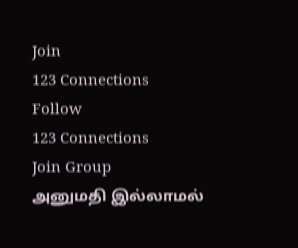Join
123 Connections
Follow
123 Connections
Join Group
அனுமதி இல்லாமல்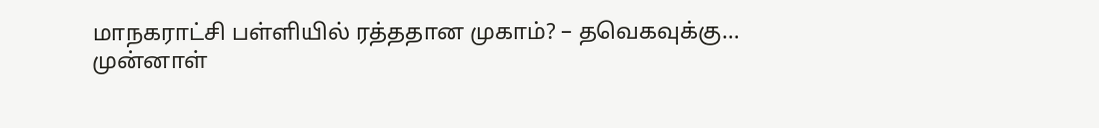மாநகராட்சி பள்ளியில் ரத்ததான முகாம்? – தவெகவுக்கு…
முன்னாள்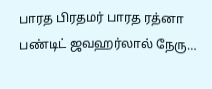பாரத பிரதமர் பாரத ரத்னா பண்டிட் ஜவஹர்லால் நேரு…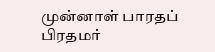முன்னாள் பாரதப் பிரதமர்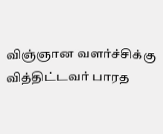விஞ்ஞான வளர்ச்சிக்கு வித்திட்டவர் பாரத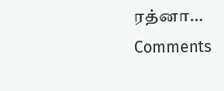ரத்னா…
Comments